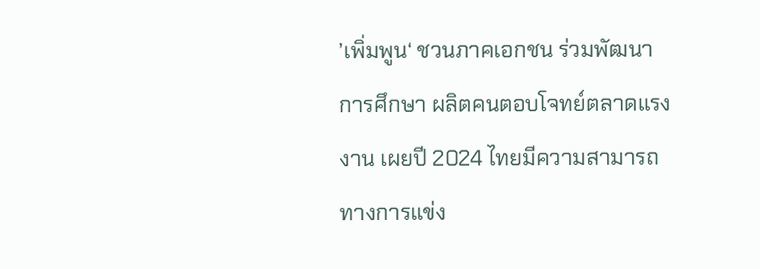’เพิ่มพูน‘ ชวนภาคเอกชน ร่วมพัฒนาการศึกษา ผลิตคนตอบโจทย์ตลาดแรงงาน เผยปี 2024 ไทยมีความสามารถทางการแข่ง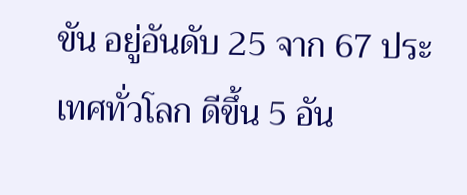ขัน อยู่อันดับ 25 จาก 67 ประเทศทั่วโลก ดีขึ้น 5 อัน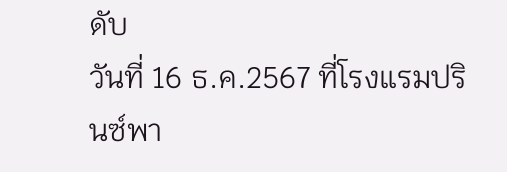ดับ
วันที่ 16 ธ.ค.2567 ที่โรงแรมปรินซ์พา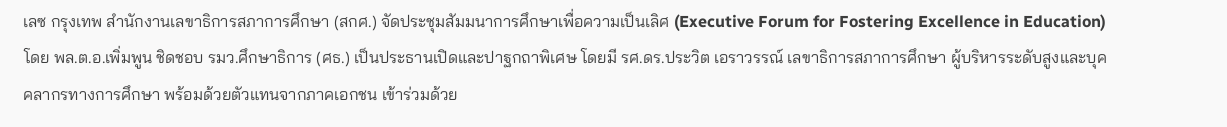เลซ กรุงเทพ สำนักงานเลขาธิการสภาการศึกษา (สกศ.) จัดประชุมสัมมนาการศึกษาเพื่อความเป็นเลิศ (Executive Forum for Fostering Excellence in Education) โดย พล.ต.อ.เพิ่มพูน ชิดชอบ รมว.ศึกษาธิการ (ศธ.) เป็นประธานเปิดและปาฐกถาพิเศษ โดยมี รศ.ดร.ประวิต เอราวรรณ์ เลขาธิการสภาการศึกษา ผู้บริหารระดับสูงและบุคคลากรทางการศึกษา พร้อมด้วยตัวแทนจากภาคเอกชน เข้าร่วมด้วย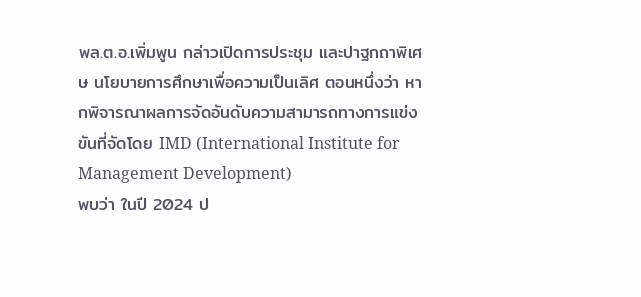พล.ต.อ.เพิ่มพูน กล่าวเปิดการประชุม และปาฐกถาพิเศษ นโยบายการศึกษาเพื่อความเป็นเลิศ ตอนหนึ่งว่า หากพิจารณาผลการจัดอันดับความสามารถทางการแข่งขันที่จัดโดย IMD (International Institute for Management Development)
พบว่า ในปี 2024 ป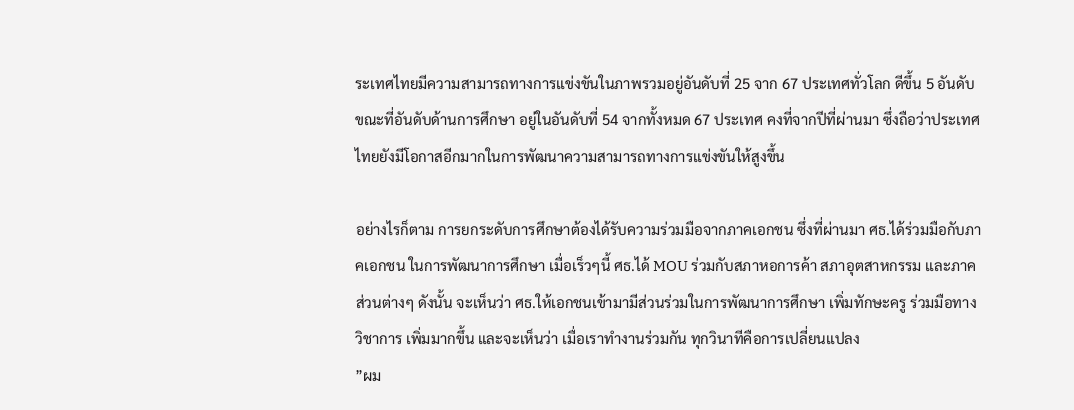ระเทศไทยมีความสามารถทางการแข่งขันในภาพรวมอยู่อันดับที่ 25 จาก 67 ประเทศทั่วโลก ดีขึ้น 5 อันดับ ขณะที่อันดับด้านการศึกษา อยู่ในอันดับที่ 54 จากทั้งหมด 67 ประเทศ คงที่จากปีที่ผ่านมา ซึ่งถือว่าประเทศไทยยังมีโอกาสอีกมากในการพัฒนาความสามารถทางการแข่งขันให้สูงขึ้น

อย่างไรก็ตาม การยกระดับการศึกษาต้องได้รับความร่วมมือจากภาคเอกชน ซึ่งที่ผ่านมา ศธ.ได้ร่วมมือกับภาคเอกชน ในการพัฒนาการศึกษา เมื่อเร็วๆนี้ ศธ.ได้ MOU ร่วมกับสภาหอการค้า สภาอุตสาหกรรม และภาคส่วนต่างๆ ดังนั้น จะเห็นว่า ศธ.ให้เอกชนเข้ามามีส่วนร่วมในการพัฒนาการศึกษา เพิ่มทักษะครู ร่วมมือทางวิชาการ เพิ่มมากขึ้น และจะเห็นว่า เมื่อเราทำงานร่วมกัน ทุกวินาทีคือการเปลี่ยนแปลง
”ผม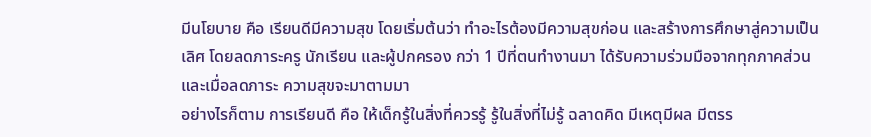มีนโยบาย คือ เรียนดีมีความสุข โดยเริ่มต้นว่า ทำอะไรต้องมีความสุขก่อน และสร้างการศึกษาสู่ความเป็นเลิศ โดยลดภาระครู นักเรียน และผู้ปกครอง กว่า 1 ปีที่ตนทำงานมา ได้รับความร่วมมือจากทุกภาคส่วน และเมื่อลดภาระ ความสุขจะมาตามมา
อย่างไรก็ตาม การเรียนดี คือ ให้เด็กรู้ในสิ่งที่ควรรู้ รู้ในสิ่งที่ไม่รู้ ฉลาดคิด มีเหตุมีผล มีตรร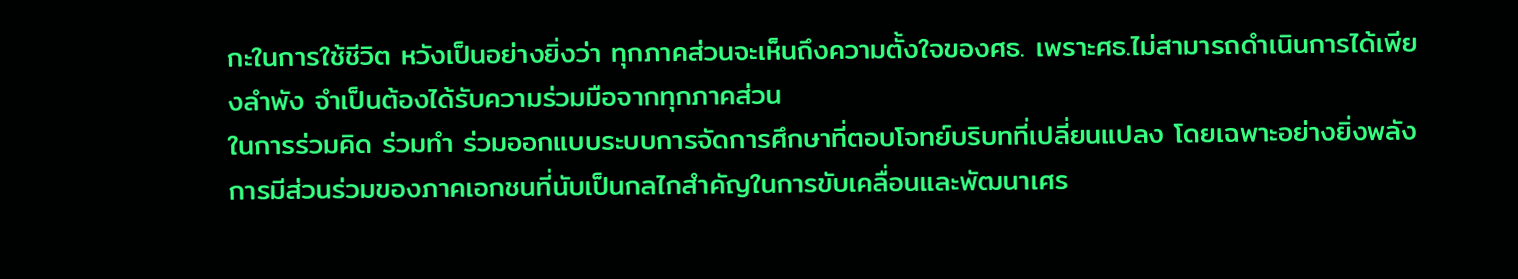กะในการใช้ชีวิต หวังเป็นอย่างยิ่งว่า ทุกภาคส่วนจะเห็นถึงความตั้งใจของศธ. เพราะศธ.ไม่สามารถดำเนินการได้เพียงลำพัง จำเป็นต้องได้รับความร่วมมือจากทุกภาคส่วน
ในการร่วมคิด ร่วมทำ ร่วมออกแบบระบบการจัดการศึกษาที่ตอบโจทย์บริบทที่เปลี่ยนแปลง โดยเฉพาะอย่างยิ่งพลังการมีส่วนร่วมของภาคเอกชนที่นับเป็นกลไกสำคัญในการขับเคลื่อนและพัฒนาเศร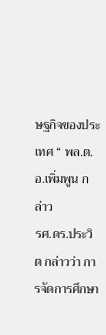ษฐกิจของประเทศ “ พล.ต.อ.เพิ่มพูน กล่าว
รศ.ดร.ประวิต กล่าวว่า การจัดการศึกษา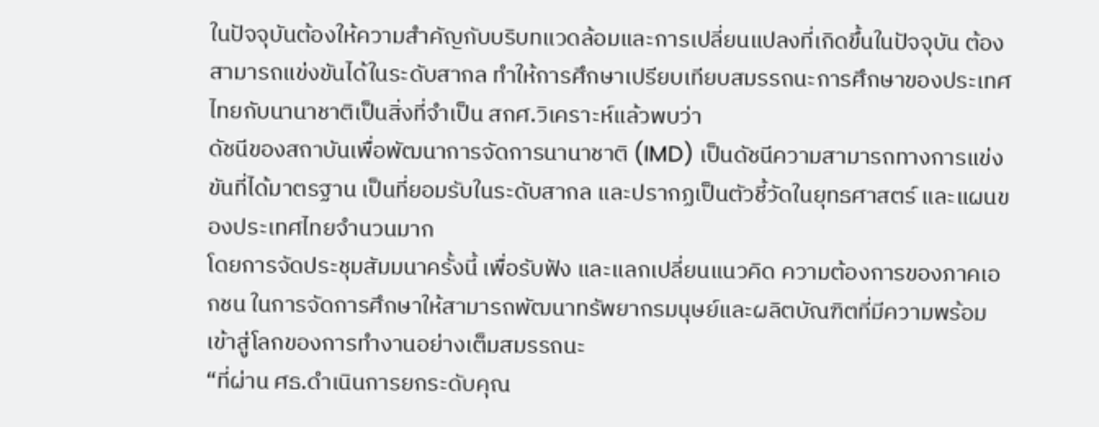ในปัจจุบันต้องให้ความสำคัญกับบริบทแวดล้อมและการเปลี่ยนแปลงที่เกิดขึ้นในปัจจุบัน ต้องสามารถแข่งขันได้ในระดับสากล ทำให้การศึกษาเปรียบเทียบสมรรถนะการศึกษาของประเทศไทยกับนานาชาติเป็นสิ่งที่จำเป็น สกศ.วิเคราะห์แล้วพบว่า
ดัชนีของสถาบันเพื่อพัฒนาการจัดการนานาชาติ (IMD) เป็นดัชนีความสามารถทางการแข่งขันที่ได้มาตรฐาน เป็นที่ยอมรับในระดับสากล และปรากฏเป็นตัวชี้วัดในยุทธศาสตร์ และแผนของประเทศไทยจำนวนมาก
โดยการจัดประชุมสัมมนาครั้งนี้ เพื่อรับฟัง และแลกเปลี่ยนแนวคิด ความต้องการของภาคเอกชน ในการจัดการศึกษาให้สามารถพัฒนาทรัพยากรมนุษย์และผลิตบัณฑิตที่มีความพร้อมเข้าสู่โลกของการทำงานอย่างเต็มสมรรถนะ
“ที่ผ่าน ศธ.ดำเนินการยกระดับคุณ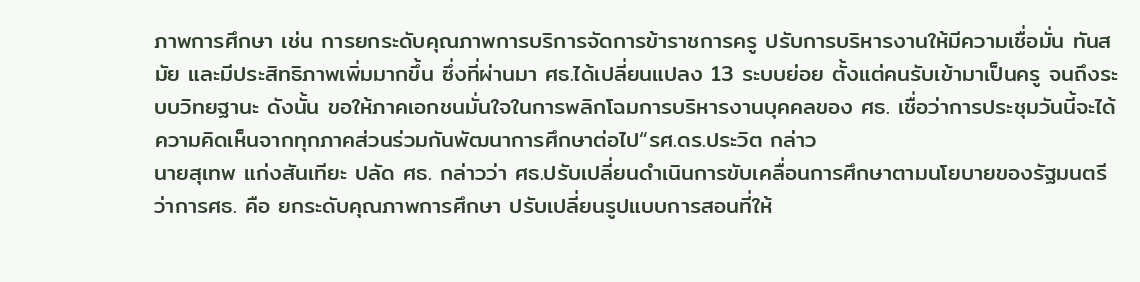ภาพการศึกษา เช่น การยกระดับคุณภาพการบริการจัดการข้าราชการครู ปรับการบริหารงานให้มีความเชื่อมั่น ทันสมัย และมีประสิทธิภาพเพิ่มมากขึ้น ซึ่งที่ผ่านมา ศธ.ได้เปลี่ยนแปลง 13 ระบบย่อย ตั้งแต่คนรับเข้ามาเป็นครู จนถึงระบบวิทยฐานะ ดังนั้น ขอให้ภาคเอกชนมั่นใจในการพลิกโฉมการบริหารงานบุคคลของ ศธ. เชื่อว่าการประชุมวันนี้จะได้ความคิดเห็นจากทุกภาคส่วนร่วมกันพัฒนาการศึกษาต่อไป“รศ.ดร.ประวิต กล่าว
นายสุเทพ แก่งสันเทียะ ปลัด ศธ. กล่าวว่า ศธ.ปรับเปลี่ยนดำเนินการขับเคลื่อนการศึกษาตามนโยบายของรัฐมนตรีว่าการศธ. คือ ยกระดับคุณภาพการศึกษา ปรับเปลี่ยนรูปแบบการสอนที่ให้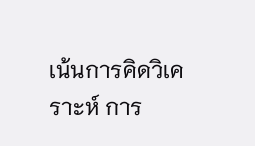เน้นการคิดวิเคราะห์ การ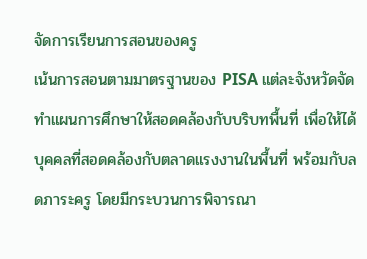จัดการเรียนการสอนของครู
เน้นการสอนตามมาตรฐานของ PISA แต่ละจังหวัดจัดทำแผนการศึกษาให้สอดคล้องกับบริบทพื้นที่ เพื่อให้ได้บุคคลที่สอดคล้องกับตลาดแรงงานในพื้นที่ พร้อมกับลดภาระครู โดยมีกระบวนการพิจารณา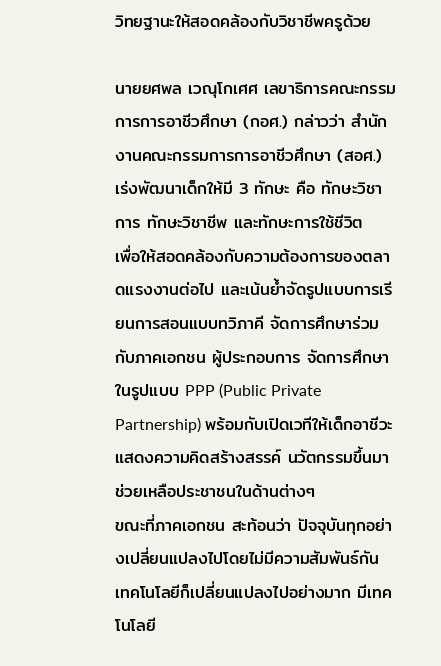วิทยฐานะให้สอดคล้องกับวิชาชีพครูด้วย

นายยศพล เวณุโกเศศ เลขาธิการคณะกรรมการการอาชีวศึกษา (กอศ.) กล่าวว่า สำนักงานคณะกรรมการการอาชีวศึกษา (สอศ.) เร่งพัฒนาเด็กให้มี 3 ทักษะ คือ ทักษะวิชาการ ทักษะวิชาชีพ และทักษะการใช้ชีวิต
เพื่อให้สอดคล้องกับความต้องการของตลาดแรงงานต่อไป และเน้นย้ำจัดรูปแบบการเรียนการสอนแบบทวิภาคี จัดการศึกษาร่วมกับภาคเอกชน ผู้ประกอบการ จัดการศึกษาในรูปแบบ PPP (Public Private Partnership) พร้อมกับเปิดเวทีให้เด็กอาชีวะแสดงความคิดสร้างสรรค์ นวัตกรรมขึ้นมาช่วยเหลือประชาชนในด้านต่างๆ
ขณะที่ภาคเอกชน สะท้อนว่า ปัจจุบันทุกอย่างเปลี่ยนแปลงไปโดยไม่มีความสัมพันธ์กัน เทคโนโลยีก็เปลี่ยนแปลงไปอย่างมาก มีเทคโนโลยี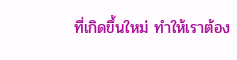ที่เกิดขึ้นใหม่ ทำให้เราต้อง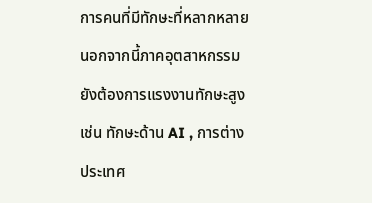การคนที่มีทักษะที่หลากหลาย นอกจากนี้ภาคอุตสาหกรรม ยังต้องการแรงงานทักษะสูง เช่น ทักษะด้าน AI , การต่างประเทศ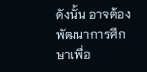ดังนั้น อาจต้องพัฒนาการศึกษาเพื่อ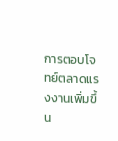การตอบโจทย์ตลาดแรงงานเพิ่มขึ้น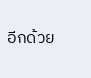อีกด้วย